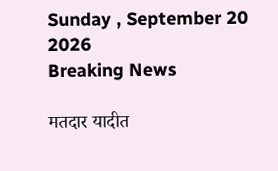Sunday , September 20 2026
Breaking News

मतदार यादीत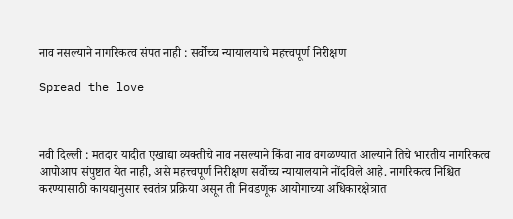नाव नसल्याने नागरिकत्व संपत नाही : सर्वोच्च न्यायालयाचे महत्त्वपूर्ण निरीक्षण

Spread the love



नवी दिल्ली : मतदार यादीत एखाद्या व्यक्तीचे नाव नसल्याने किंवा नाव वगळण्यात आल्याने तिचे भारतीय नागरिकत्व आपोआप संपुष्टात येत नाही, असे महत्त्वपूर्ण निरीक्षण सर्वोच्च न्यायालयाने नोंदविले आहे. नागरिकत्व निश्चित करण्यासाठी कायद्यानुसार स्वतंत्र प्रक्रिया असून ती निवडणूक आयोगाच्या अधिकारक्षेत्रात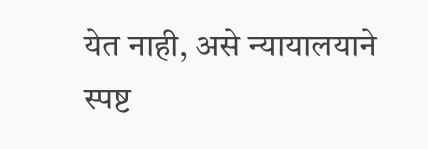येत नाही, असे न्यायालयाने स्पष्ट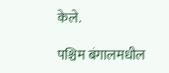केले.

पश्चिम बंगालमधील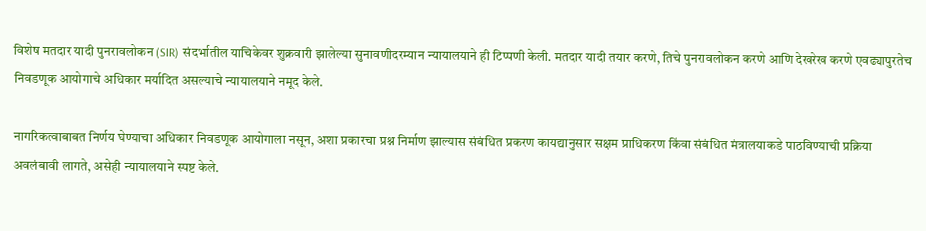विशेष मतदार यादी पुनरावलोकन (SIR) संदर्भातील याचिकेवर शुक्रवारी झालेल्या सुनावणीदरम्यान न्यायालयाने ही टिप्पणी केली. मतदार यादी तयार करणे, तिचे पुनरावलोकन करणे आणि देखरेख करणे एवढ्यापुरतेच निवडणूक आयोगाचे अधिकार मर्यादित असल्याचे न्यायालयाने नमूद केले.

नागरिकत्वाबाबत निर्णय घेण्याचा अधिकार निवडणूक आयोगाला नसून, अशा प्रकारचा प्रश्न निर्माण झाल्यास संबंधित प्रकरण कायद्यानुसार सक्षम प्राधिकरण किंवा संबंधित मंत्रालयाकडे पाठविण्याची प्रक्रिया अवलंबावी लागते, असेही न्यायालयाने स्पष्ट केले.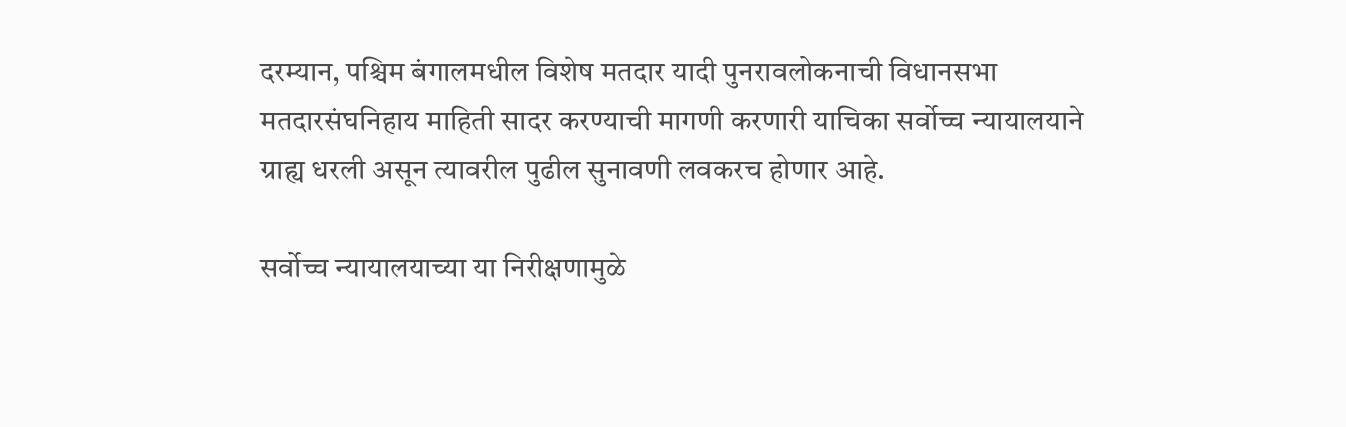दरम्यान, पश्चिम बंगालमधील विशेष मतदार यादी पुनरावलोकनाची विधानसभा मतदारसंघनिहाय माहिती सादर करण्याची मागणी करणारी याचिका सर्वोच्च न्यायालयाने ग्राह्य धरली असून त्यावरील पुढील सुनावणी लवकरच होणार आहे.

सर्वोच्च न्यायालयाच्या या निरीक्षणामुळे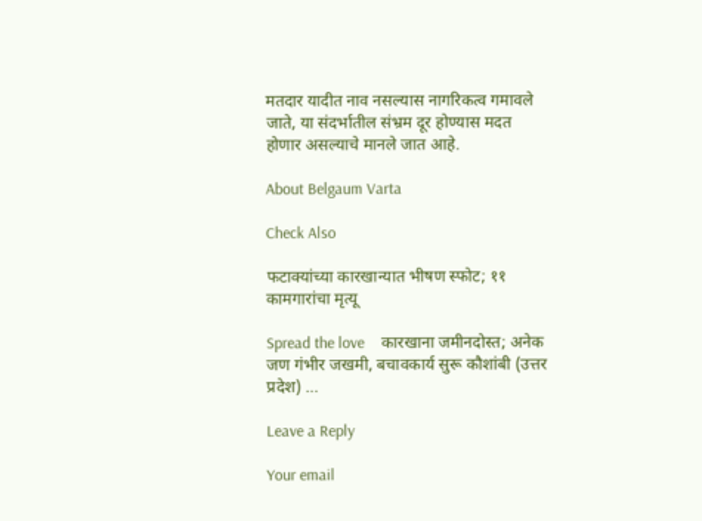मतदार यादीत नाव नसल्यास नागरिकत्व गमावले जाते, या संदर्भातील संभ्रम दूर होण्यास मदत होणार असल्याचे मानले जात आहे.

About Belgaum Varta

Check Also

फटाक्यांच्या कारखान्यात भीषण स्फोट; ११ कामगारांचा मृत्यू

Spread the love    कारखाना जमीनदोस्त; अनेक जण गंभीर जखमी, बचावकार्य सुरू कौशांबी (उत्तर प्रदेश) …

Leave a Reply

Your email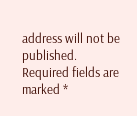address will not be published. Required fields are marked *